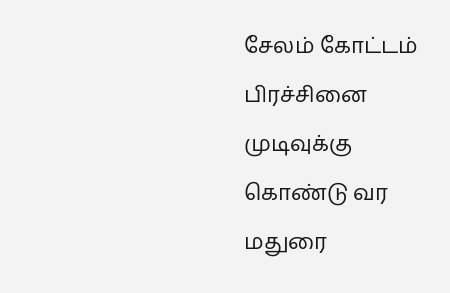சேலம் கோட்டம் பிரச்சினை முடிவுக்கு கொண்டு வர மதுரை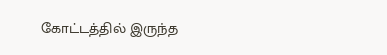கோட்டத்தில் இருந்த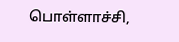பொள்ளாச்சி,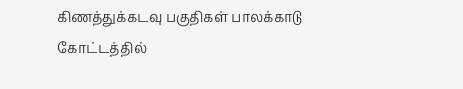கிணத்துக்கடவு பகுதிகள் பாலக்காடு கோட்டத்தில்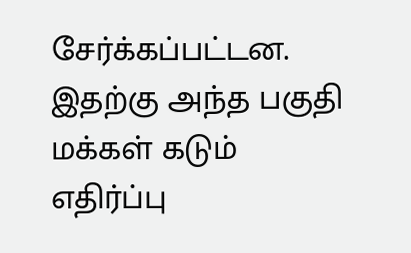சேர்க்கப்பட்டன. இதற்கு அந்த பகுதி மக்கள் கடும் எதிர்ப்பு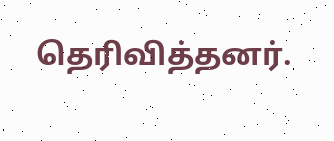தெரிவித்தனர்.